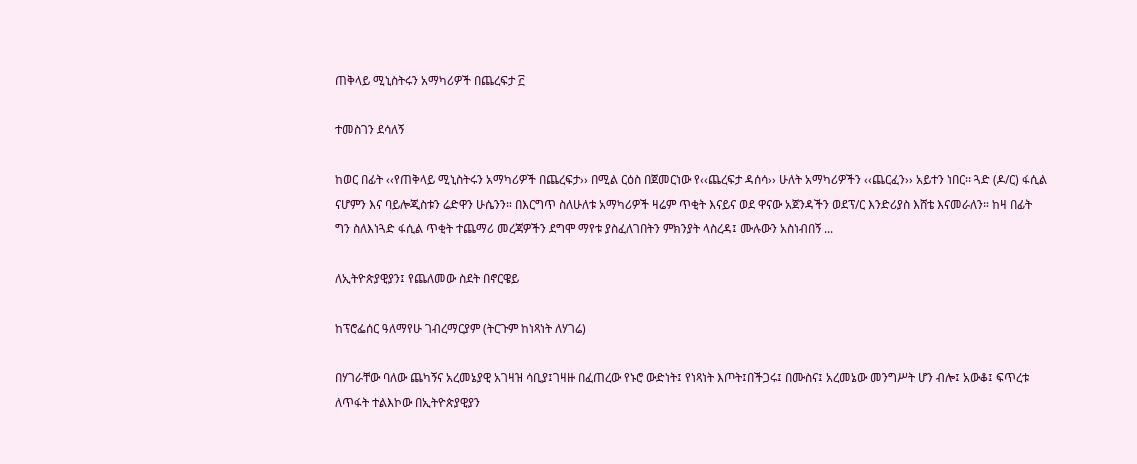ጠቅላይ ሚኒስትሩን አማካሪዎች በጨረፍታ ፫

ተመስገን ደሳለኝ

ከወር በፊት ‹‹የጠቅላይ ሚኒስትሩን አማካሪዎች በጨረፍታ›› በሚል ርዕስ በጀመርነው የ‹‹ጨረፍታ ዳሰሳ›› ሁለት አማካሪዎችን ‹‹ጨርፈን›› አይተን ነበር፡፡ ጓድ (ዶ/ር) ፋሲል ናሆምን እና ባይሎጂስቱን ሬድዋን ሁሴንን። በእርግጥ ስለሁለቱ አማካሪዎች ዛሬም ጥቂት እናይና ወደ ዋናው አጀንዳችን ወደፕ/ር እንድሪያስ እሸቴ እናመራለን። ከዛ በፊት ግን ስለእነጓድ ፋሲል ጥቂት ተጨማሪ መረጃዎችን ደግሞ ማየቱ ያስፈለገበትን ምክንያት ላስረዳ፤ ሙሉውን አስነብበኝ ...

ለኢትዮጵያዊያን፤ የጨለመው ስደት በኖርዌይ

ከፕሮፌሰር ዓለማየሁ ገብረማርያም (ትርጉም ከነጻነት ለሃገሬ)

በሃገራቸው ባለው ጨካኝና አረመኔያዊ አገዛዝ ሳቢያ፤ገዛዙ በፈጠረው የኑሮ ውድነት፤ የነጻነት እጦት፤በችጋሩ፤ በሙስና፤ አረመኔው መንግሥት ሆን ብሎ፤ አውቆ፤ ፍጥረቱ ለጥፋት ተልእኮው በኢትዮጵያዊያን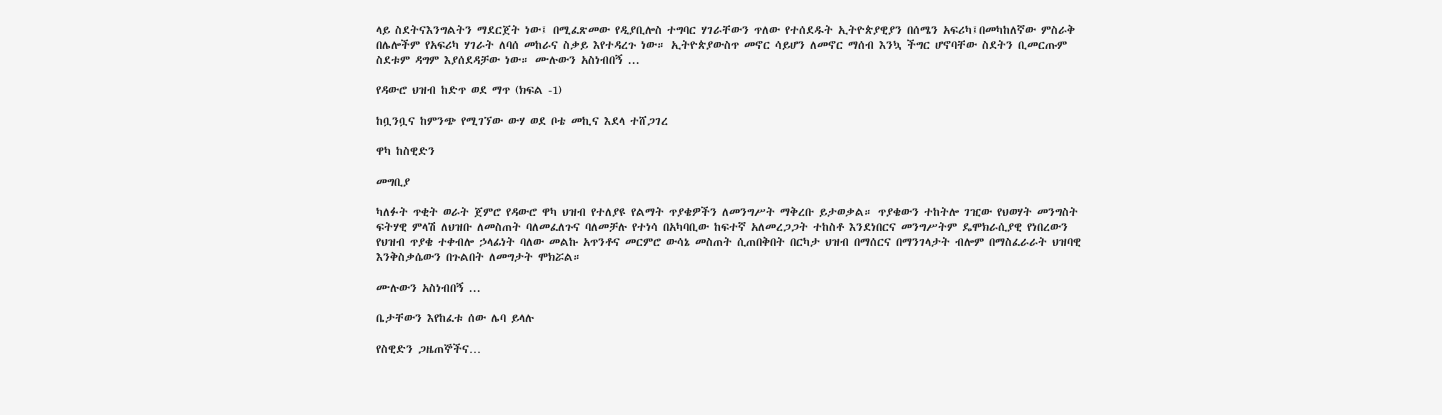ላይ ስደትናእንግልትን ማደርጀት ነው፤ በሚፈጽመው የዲያቢሎስ ተግባር ሃገራቸውን ጥለው የተሰደዱት ኢትዮጵያዊያን በሰሜን አፍሪካ፤በመካከለኛው ምስራቅ በሌሎችም የአፍሪካ ሃገራት ለባሰ መከራና ስቃይ እየተዳረጉ ነው። ኢትዮጵያውስጥ መኖር ሳይሆን ለመኖር ማሰብ እንኳ ችግር ሆኖባቸው ስደትን ቢመርጡም ስደቱም ዳግም እያሰደዳቻው ነው። ሙሉውን አስነብበኝ ...

የዳውሮ ህዝብ ከድጥ ወደ ማጥ (ክፍል -1)

ከቧንቧና ከምንጭ የሚገኘው ውሃ ወደ ቦቴ መኪና እደላ ተሸጋገረ

ዋካ ከስዊድን

መግቢያ

ካለፉት ጥቂት ወራት ጀምሮ የዳውሮ ዋካ ህዝብ የተለያዩ የልማት ጥያቄዎችን ለመንግሥት ማቅረቡ ይታወቃል። ጥያቄውን ተከትሎ ገዢው የህወሃት መንግስት ፍትሃዊ ምላሽ ለህዝቡ ለመስጠት ባለመፈለጉና ባለመቻሉ የተነሳ በአካባቢው ከፍተኛ አለመረጋጋት ተከስቶ እንደነበርና መንግሥትም ዴሞክራሲያዊ የነበረውን የህዝብ ጥያቄ ተቀብሎ ኃላፊነት ባለው መልኩ አጥንቶና መርምሮ ውሳኔ መስጠት ሲጠበቅበት በርካታ ህዝብ በማሰርና በማንገላታት ብሎም በማስፈራራት ህዝባዊ እንቅስቃሴውን በጉልበት ለመግታት ሞክሯል።

ሙሉውን አስነብበኝ ...

ቤታቸውን እየከፈቱ ሰው ሌባ ይላሉ

የስዊድን ጋዜጠኞችና…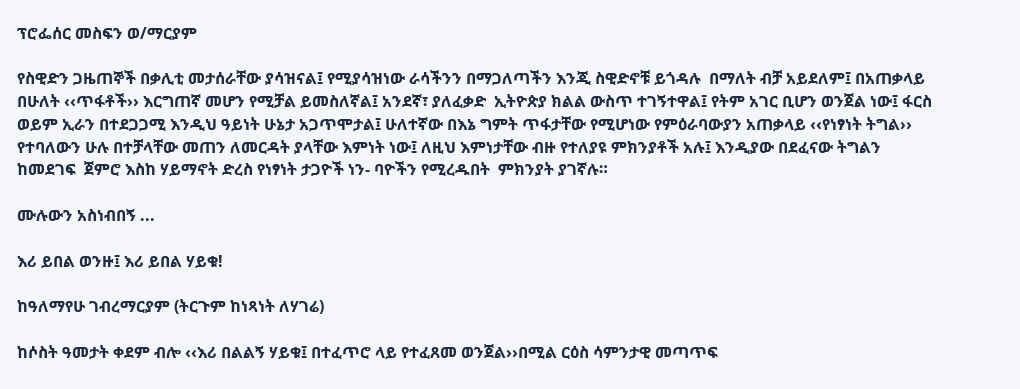ፕሮፌሰር መስፍን ወ/ማርያም

የስዊድን ጋዜጠኞች በቃሊቲ መታሰራቸው ያሳዝናል፤ የሚያሳዝነው ራሳችንን በማጋለጣችን እንጂ ስዊድኖቹ ይጎዳሉ  በማለት ብቻ አይደለም፤ በአጠቃላይ በሁለት ‹‹ጥፋቶች›› እርግጠኛ መሆን የሚቻል ይመስለኛል፤ አንደኛ፣ ያለፈቃድ  ኢትዮጵያ ክልል ውስጥ ተገኝተዋል፤ የትም አገር ቢሆን ወንጀል ነው፤ ፋርስ ወይም ኢራን በተደጋጋሚ እንዲህ ዓይነት ሁኔታ አጋጥሞታል፤ ሁለተኛው በእኔ ግምት ጥፋታቸው የሚሆነው የምዕራባውያን አጠቃላይ ‹‹የነፃነት ትግል››  የተባለውን ሁሉ በተቻላቸው መጠን ለመርዳት ያላቸው እምነት ነው፤ ለዚህ እምነታቸው ብዙ የተለያዩ ምክንያቶች አሉ፤ እንዲያው በደፈናው ትግልን ከመደገፍ  ጀምሮ እስከ ሃይማኖት ድረስ የነፃነት ታጋዮች ነን- ባዮችን የሚረዱበት  ምክንያት ያገኛሉ።

ሙሉውን አስነብበኝ ...

እሪ ይበል ወንዙ፤ እሪ ይበል ሃይቁ!

ከዓለማየሁ ገብረማርያም (ትርጉም ከነጻነት ለሃገሬ)

ከሶስት ዓመታት ቀደም ብሎ ‹‹እሪ በልልኝ ሃይቁ፤ በተፈጥሮ ላይ የተፈጸመ ወንጀል››በሚል ርዕስ ሳምንታዊ መጣጥፍ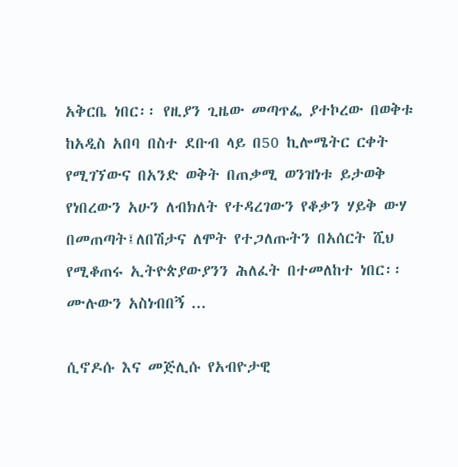አቅርቤ ነበር፡፡ የዚያን ጊዜው መጣጥፌ ያተኮረው በወቅቱ ከአዲስ አበባ በስተ ደቡብ ላይ በ50 ኪሎሜትር ርቀት የሚገኘውና በአንድ ወቅት በጠቃሚ ወንዝነቱ ይታወቅ የነበረውን አሁን ለብክለት የተዳረገውን የቆቃን ሃይቅ ውሃ በመጠጣት፤ለበሽታና ለሞት የተጋለጡትን በአሰርት ሺህ የሚቆጠሩ ኢትዮጵያውያንን ሕለፈት በተመለከተ ነበር፡፡ ሙሉውን አስነብበኝ ...

ሲኖዶሱ እና መጅሊሱ የአብዮታዊ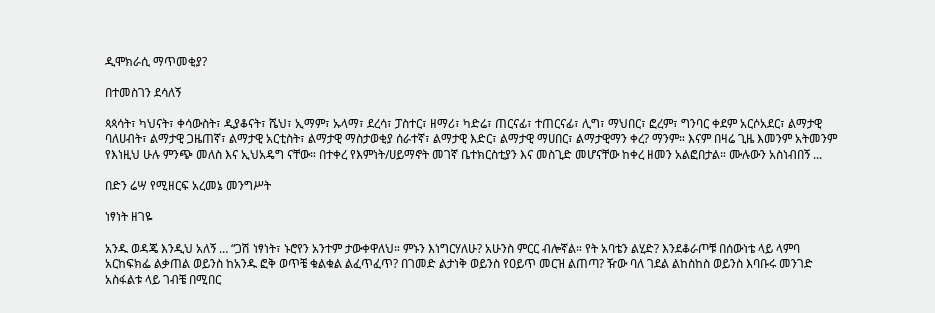ዲሞክራሲ ማጥመቂያ?

በተመስገን ደሳለኝ

ጳጳሳት፣ ካህናት፣ ቀሳውስት፣ ዲያቆናት፣ ሼህ፣ ኢማም፣ ኡላማ፣ ደረሳ፣ ፓስተር፣ ዘማሪ፣ ካድሬ፣ ጠርናፊ፣ ተጠርናፊ፣ ሊግ፣ ማህበር፣ ፎረም፣ ግንባር ቀደም አርሶአደር፣ ልማታዊ ባለሀብት፣ ልማታዊ ጋዜጠኛ፣ ልማታዊ አርቲስት፣ ልማታዊ ማስታወቂያ ሰራተኛ፣ ልማታዊ እድር፣ ልማታዊ ማሀበር፣ ልማታዊማን ቀረ? ማንም። እናም በዛሬ ጊዜ እመንም አትመንም የእነዚህ ሁሉ ምንጭ መለስ እና ኢህአዴግ ናቸው። በተቀረ የእምነት/ሀይማኖት መገኛ ቤተክርስቲያን እና መስጊድ መሆናቸው ከቀረ ዘመን አልፎበታል። ሙሉውን አስነብበኝ ...

በድን ሬሣ የሚዘርፍ አረመኔ መንግሥት

ነፃነት ዘገዬ

አንዱ ወዳጄ እንዲህ አለኝ … “ጋሽ ነፃነት፣ ኑሮየን አንተም ታውቀዋለህ። ምኑን እነግርሃለሁ? አሁንስ ምርር ብሎኛል። የት አባቴን ልሂድ? እንደቆራጦቹ በሰውነቴ ላይ ላምባ አርከፍክፌ ልቃጠል ወይንስ ከአንዱ ፎቅ ወጥቼ ቁልቁል ልፈጥፈጥ? በገመድ ልታነቅ ወይንስ የዐይጥ መርዝ ልጠጣ? ዥው ባለ ገደል ልከስከስ ወይንስ እባቡሩ መንገድ አስፋልቱ ላይ ገብቼ በሚበር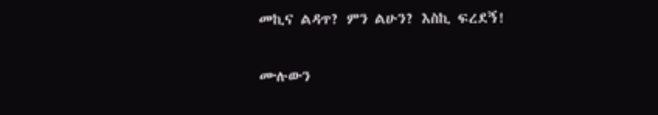መኪና ልዳጥ? ምን ልሁን? እስኪ ፍረደኝ!

ሙሉውን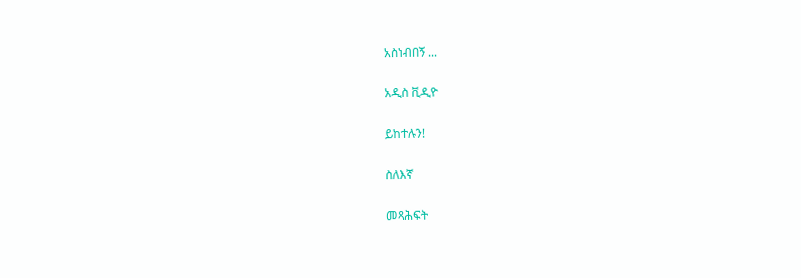አስነብበኝ ...

አዲስ ቪዲዮ

ይከተሉን!

ስለእኛ

መጻሕፍት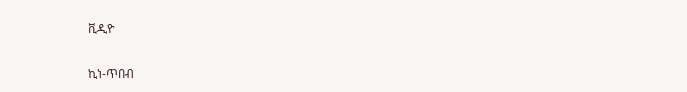ቪዲዮ

ኪነ-ጥበብ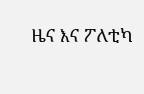ዜና እና ፖለቲካ